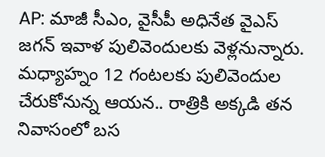AP: మాజీ సీఎం, వైసీపీ అధినేత వైఎస్ జగన్ ఇవాళ పులివెందులకు వెళ్లనున్నారు. మధ్యాహ్నం 12 గంటలకు పులివెందుల చేరుకోనున్న ఆయన.. రాత్రికి అక్కడి తన నివాసంలో బస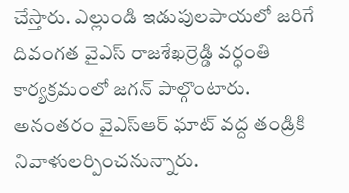చేస్తారు. ఎల్లుండి ఇడుపులపాయలో జరిగే దివంగత వైఎస్ రాజశేఖర్రెడ్డి వర్ధంతి కార్యక్రమంలో జగన్ పాల్గొంటారు. అనంతరం వైఎస్ఆర్ ఘాట్ వద్ద తండ్రికి నివాళులర్పించనున్నారు.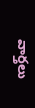వార్తలు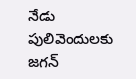నేడు పులివెందులకు జగన్